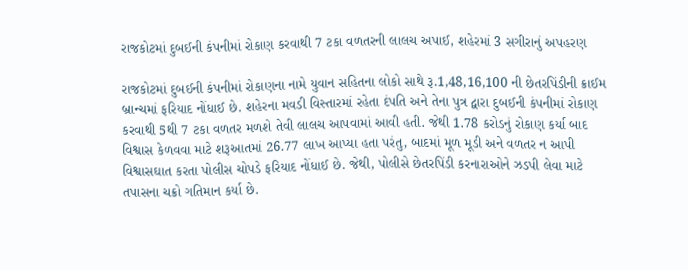રાજકોટમાં દુબઈની કંપનીમાં રોકાણ કરવાથી 7 ટકા વળતરની લાલચ અપાઈ, શહેરમાં 3 સગીરાનું અપહરણ

રાજકોટમાં દુબઈની કંપનીમાં રોકાણના નામે યુવાન સહિતના લોકો સાથે રૂ.1,48,16,100 ની છેતરપિંડીની ક્રાઈમ બ્રાન્ચમાં ફરિયાદ નોંધાઈ છે. શહેરના મવડી વિસ્તારમાં રહેતા દંપતિ અને તેના પુત્ર દ્વારા દુબઈની કંપનીમાં રોકાણ કરવાથી 5થી 7 ટકા વળતર મળશે તેવી લાલચ આપવામાં આવી હતી. જેથી 1.78 કરોડનું રોકાણ કર્યા બાદ વિશ્વાસ કેળવવા માટે શરૂઆતમાં 26.77 લાખ આપ્યા હતા પરંતુ, બાદમાં મૂળ મૂડી અને વળતર ન આપી વિશ્વાસઘાત કરતા પોલીસ ચોપડે ફરિયાદ નોંધાઈ છે. જેથી, પોલીસે છેતરપિંડી કરનારાઓને ઝડપી લેવા માટે તપાસના ચક્રો ગતિમાન કર્યા છે.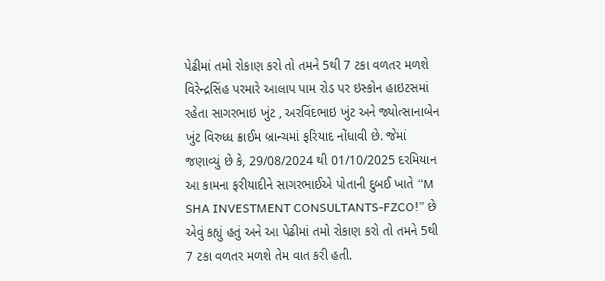પેઢીમાં તમો રોકાણ કરો તો તમને 5થી 7 ટકા વળતર મળશે વિરેન્દ્રસિંહ પરમારે આલાપ પામ રોડ પર ઇસ્કોન હાઇટસમાં રહેતા સાગરભાઇ ખુંટ , અરવિંદભાઇ ખુંટ અને જ્યોત્સાનાબેન ખુંટ વિરુધ્ધ ક્રાઈમ બ્રાન્ચમાં ફરિયાદ નોંધાવી છે. જેમાં જણાવ્યું છે કે, 29/08/2024 થી 01/10/2025 દરમિયાન આ કામના ફરીયાદીને સાગરભાઈએ પોતાની દુબઈ ખાતે “M SHA INVESTMENT CONSULTANTS-FZCO!” છે એવું કહ્યું હતું અને આ પેઢીમાં તમો રોકાણ કરો તો તમને 5થી 7 ટકા વળતર મળશે તેમ વાત કરી હતી.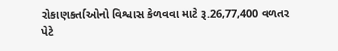રોકાણકર્તાઓનો વિશ્વાસ કેળવવા માટે રૂ.26,77,400 વળતર પેટે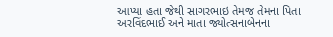આપ્યા હતા જેથી સાગરભાઇ તેમજ તેમના પિતા અરવિંદભાઈ અને માતા જ્યોત્સનાબેનના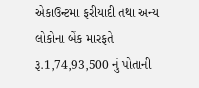એકાઉન્ટમા ફરીયાદી તથા અન્ય લોકોના બેંક મારફતે રૂ.1,74,93,500 નું પોતાની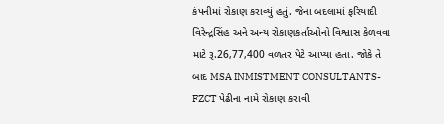કંપનીમાં રોકાણ કરાવ્યું હતું. જેના બદલામાં ફરિયાદી વિરેન્દ્રસિંહ અને અન્ય રોકાણકર્તાઓનો વિશ્વાસ કેળવવા માટે રૂ.26,77,400 વળતર પેટે આપ્યા હતા. જોકે તે બાદ MSA INMISTMENT CONSULTANTS-FZCT પેઢીના નામે રોકાણ કરાવી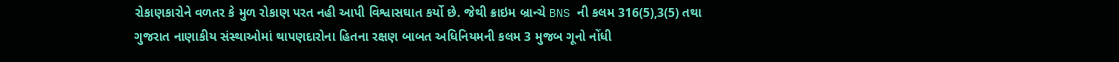રોકાણકારોને વળતર કે મુળ રોકાણ પરત નહી આપી વિશ્વાસઘાત કર્યો છે. જેથી ક્રાઇમ બ્રાન્ચે BNS ની કલમ 316(5),3(5) તથા ગુજરાત નાણાકીય સંસ્થાઓમાં થાપણદારોના હિતના રક્ષણ બાબત અધિનિયમની કલમ 3 મુજબ ગૂનો નોંધી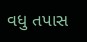વધુ તપાસ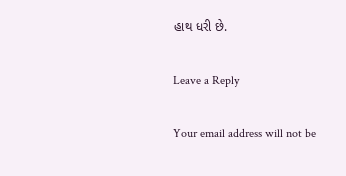હાથ ધરી છે.

Leave a Reply

Your email address will not be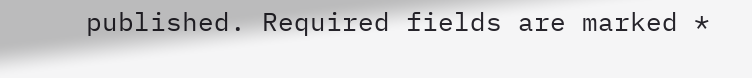published. Required fields are marked *